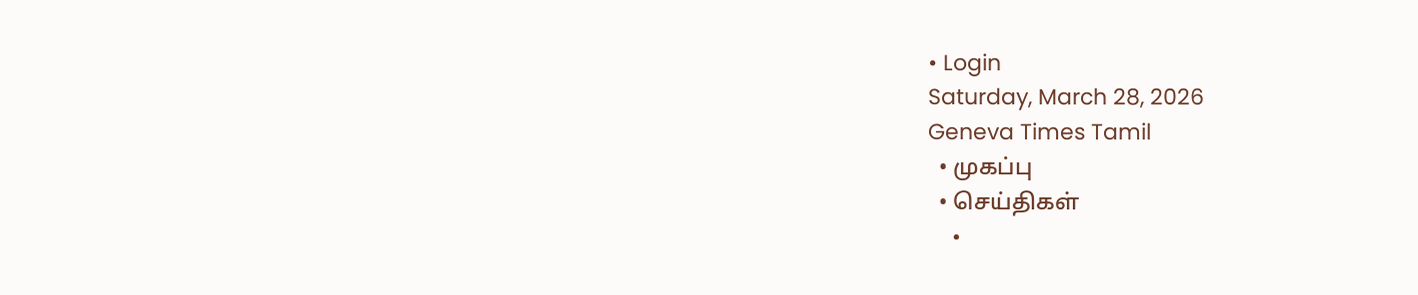• Login
Saturday, March 28, 2026
Geneva Times Tamil
  • முகப்பு
  • செய்திகள்
    •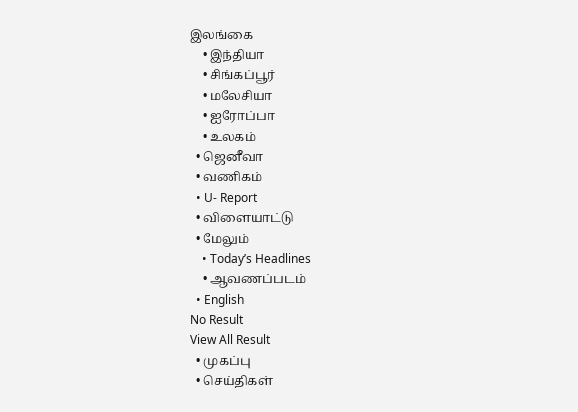இலங்கை
    • இந்தியா
    • சிங்கப்பூர்
    • மலேசியா
    • ஐரோப்பா
    • உலகம்
  • ஜெனீவா
  • வணிகம்
  • U- Report
  • விளையாட்டு
  • மேலும்
    • Today’s Headlines
    • ஆவணப்படம்
  • English
No Result
View All Result
  • முகப்பு
  • செய்திகள்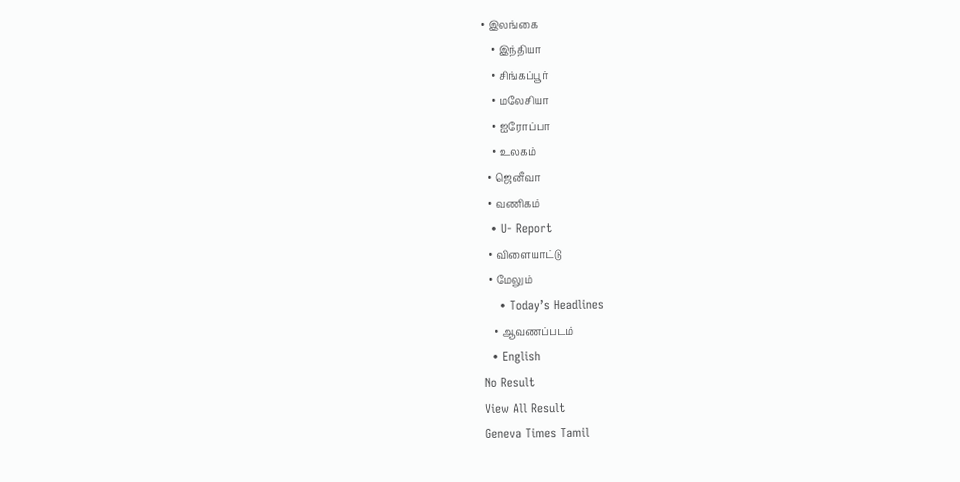• இலங்கை
    • இந்தியா
    • சிங்கப்பூர்
    • மலேசியா
    • ஐரோப்பா
    • உலகம்
  • ஜெனீவா
  • வணிகம்
  • U- Report
  • விளையாட்டு
  • மேலும்
    • Today’s Headlines
    • ஆவணப்படம்
  • English
No Result
View All Result
Geneva Times Tamil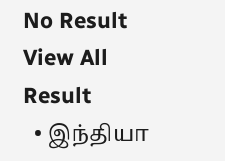No Result
View All Result
  • இந்தியா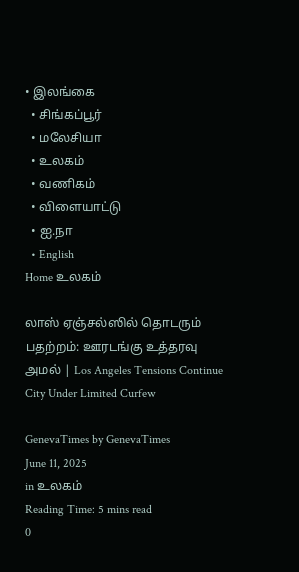• இலங்கை
  • சிங்கப்பூர்
  • மலேசியா
  • உலகம்
  • வணிகம்
  • விளையாட்டு
  • ஐ.நா
  • English
Home உலகம்

லாஸ் ஏஞ்சல்ஸில் தொடரும் பதற்றம்: ஊரடங்கு உத்தரவு அமல் | Los Angeles Tensions Continue City Under Limited Curfew

GenevaTimes by GenevaTimes
June 11, 2025
in உலகம்
Reading Time: 5 mins read
0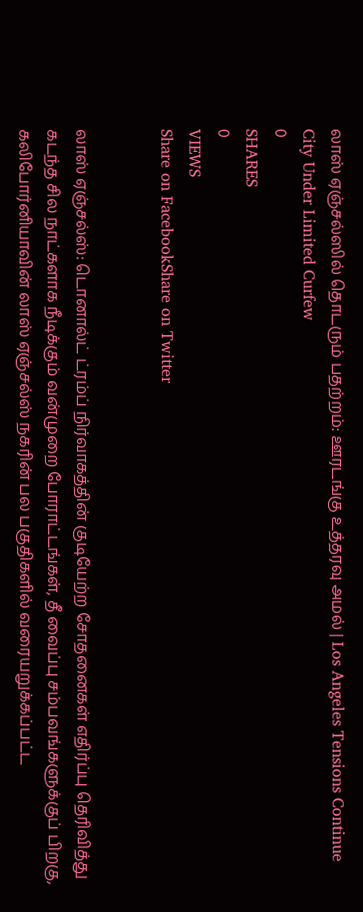லாஸ் ஏஞ்சல்ஸில் தொடரும் பதற்றம்: ஊரடங்கு உத்தரவு அமல் | Los Angeles Tensions Continue City Under Limited Curfew
0
SHARES
0
VIEWS
Share on FacebookShare on Twitter


லாஸ் ஏஞ்சல்ஸ்: டொனால்ட் ட்ரம்ப் நிர்வாகத்தின் குடியேற்ற சோதனைகள் எதிர்ப்பு தெரிவித்து கடந்த சில நாட்களாக நீடிக்கும் வன்முறை போராட்டங்கள், தீ வைப்பு சம்பவங்களுக்குப் பிறகு, கலிபோர்னியாவின் லாஸ் ஏஞ்சல்ஸ் நகரின் பல பகுதிகளில் வரையறுக்கப்பட்ட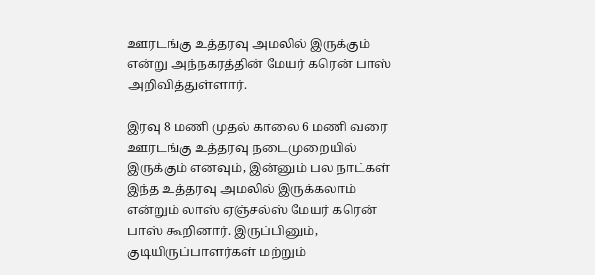ஊரடங்கு உத்தரவு அமலில் இருக்கும் என்று அந்நகரத்தின் மேயர் கரென் பாஸ் அறிவித்துள்ளார்.

இரவு 8 மணி முதல் காலை 6 மணி வரை ஊரடங்கு உத்தரவு நடைமுறையில் இருக்கும் எனவும், இன்னும் பல நாட்கள் இந்த உத்தரவு அமலில் இருக்கலாம் என்றும் லாஸ் ஏஞ்சல்ஸ் மேயர் கரென் பாஸ் கூறினார். இருப்பினும், குடியிருப்பாளர்கள் மற்றும்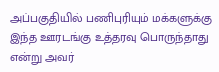அப்பகுதியில் பணிபுரியும் மக்களுக்கு இந்த ஊரடங்கு உத்தரவு பொருந்தாது என்று அவர்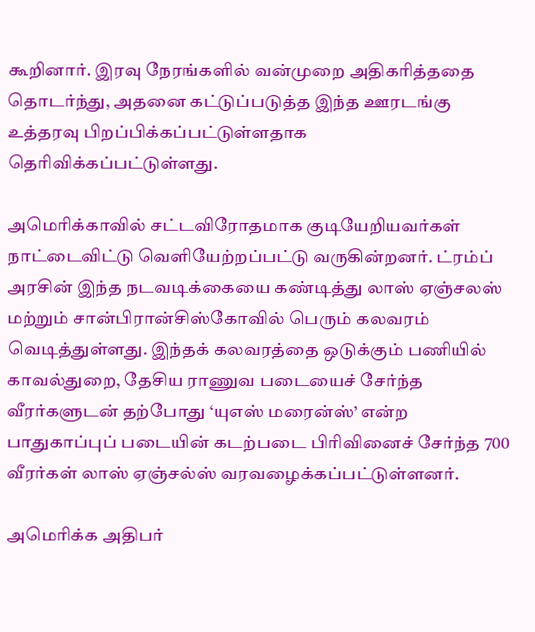கூறினார். இரவு நேரங்களில் வன்முறை அதிகரித்ததை தொடர்ந்து, அதனை கட்டுப்படுத்த இந்த ஊரடங்கு உத்தரவு பிறப்பிக்கப்பட்டுள்ளதாக தெரிவிக்கப்பட்டுள்ளது.

அமெரிக்காவில் சட்டவிரோதமாக குடியேறியவர்கள் நாட்டைவிட்டு வெளியேற்றப்பட்டு வருகின்றனர். ட்ரம்ப் அரசின் இந்த நடவடிக்கையை கண்டித்து லாஸ் ஏஞ்சலஸ் மற்றும் சான்பிரான்சிஸ்கோவில் பெரும் கலவரம் வெடித்துள்ளது. இந்தக் கலவரத்தை ஒடுக்கும் பணியில் காவல்துறை, தேசிய ராணுவ படையைச் சேர்ந்த வீரர்களுடன் தற்போது ‘யுஎஸ் மரைன்ஸ்’ என்ற பாதுகாப்புப் படையின் கடற்படை பிரிவினைச் சேர்ந்த 700 வீரர்கள் லாஸ் ஏஞ்சல்ஸ் வரவழைக்கப்பட்டுள்ளனர்.

அமெரிக்க அதிபர்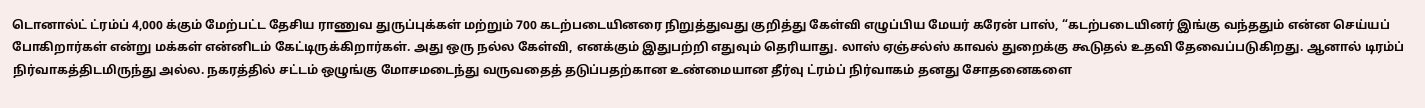டொனால்ட் ட்ரம்ப் 4,000 க்கும் மேற்பட்ட தேசிய ராணுவ துருப்புக்கள் மற்றும் 700 கடற்படையினரை நிறுத்துவது குறித்து கேள்வி எழுப்பிய மேயர் கரேன் பாஸ், “கடற்படையினர் இங்கு வந்ததும் என்ன செய்யப் போகிறார்கள் என்று மக்கள் என்னிடம் கேட்டிருக்கிறார்கள். அது ஒரு நல்ல கேள்வி, எனக்கும் இதுபற்றி எதுவும் தெரியாது. லாஸ் ஏஞ்சல்ஸ் காவல் துறைக்கு கூடுதல் உதவி தேவைப்படுகிறது. ஆனால் டிரம்ப் நிர்வாகத்திடமிருந்து அல்ல. நகரத்தில் சட்டம் ஒழுங்கு மோசமடைந்து வருவதைத் தடுப்பதற்கான உண்மையான தீர்வு ட்ரம்ப் நிர்வாகம் தனது சோதனைகளை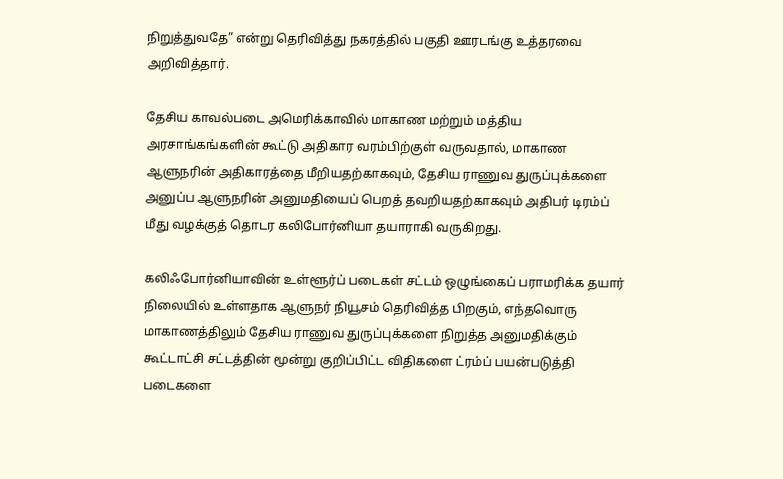நிறுத்துவதே” என்று தெரிவித்து நகரத்தில் பகுதி ஊரடங்கு உத்தரவை அறிவித்தார்.

தேசிய காவல்படை அமெரிக்காவில் மாகாண மற்றும் மத்திய அரசாங்கங்களின் கூட்டு அதிகார வரம்பிற்குள் வருவதால், மாகாண ஆளுநரின் அதிகாரத்தை மீறியதற்காகவும், தேசிய ராணுவ துருப்புக்களை அனுப்ப ஆளுநரின் அனுமதியைப் பெறத் தவறியதற்காகவும் அதிபர் டிரம்ப் மீது வழக்குத் தொடர கலிபோர்னியா தயாராகி வருகிறது.

கலிஃபோர்னியாவின் உள்ளூர்ப் படைகள் சட்டம் ஒழுங்கைப் பராமரிக்க தயார் நிலையில் உள்ளதாக ஆளுநர் நியூசம் தெரிவித்த பிறகும், எந்தவொரு மாகாணத்திலும் தேசிய ராணுவ துருப்புக்களை நிறுத்த அனுமதிக்கும் கூட்டாட்சி சட்டத்தின் மூன்று குறிப்பிட்ட விதிகளை ட்ரம்ப் பயன்படுத்தி படைகளை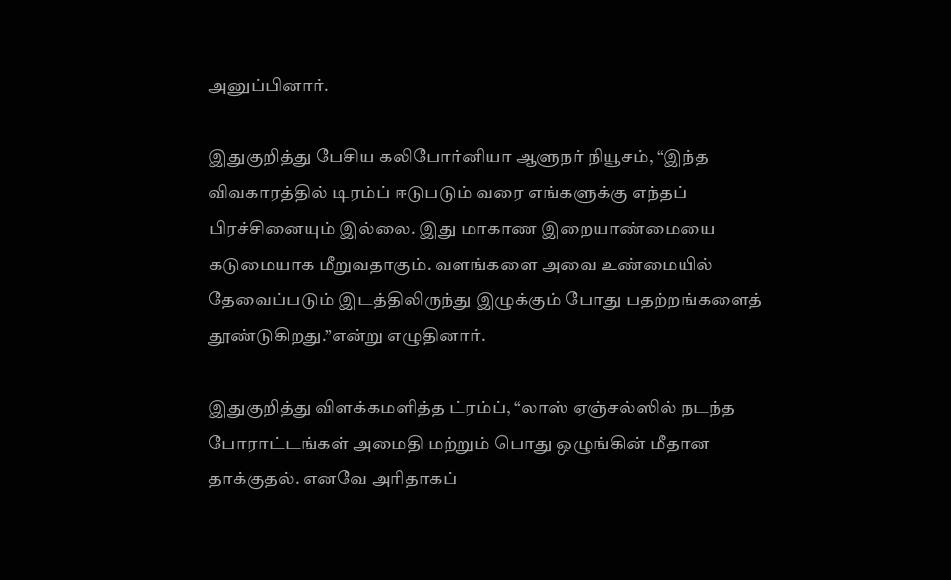அனுப்பினார்.

இதுகுறித்து பேசிய கலிபோர்னியா ஆளுநர் நியூசம், “இந்த விவகாரத்தில் டிரம்ப் ஈடுபடும் வரை எங்களுக்கு எந்தப் பிரச்சினையும் இல்லை. இது மாகாண இறையாண்மையை கடுமையாக மீறுவதாகும். வளங்களை அவை உண்மையில் தேவைப்படும் இடத்திலிருந்து இழுக்கும் போது பதற்றங்களைத் தூண்டுகிறது.”என்று எழுதினார்.

இதுகுறித்து விளக்கமளித்த ட்ரம்ப், “லாஸ் ஏஞ்சல்ஸில் நடந்த போராட்டங்கள் அமைதி மற்றும் பொது ஒழுங்கின் மீதான தாக்குதல். எனவே அரிதாகப்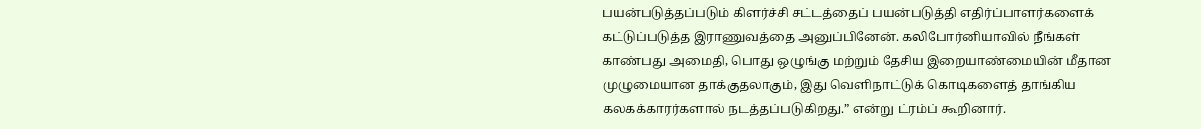பயன்படுத்தப்படும் கிளர்ச்சி சட்டத்தைப் பயன்படுத்தி எதிர்ப்பாளர்களைக் கட்டுப்படுத்த இராணுவத்தை அனுப்பினேன். கலிபோர்னியாவில் நீங்கள் காண்பது அமைதி, பொது ஒழுங்கு மற்றும் தேசிய இறையாண்மையின் மீதான முழுமையான தாக்குதலாகும், இது வெளிநாட்டுக் கொடிகளைத் தாங்கிய கலகக்காரர்களால் நடத்தப்படுகிறது.” என்று ட்ரம்ப் கூறினார்.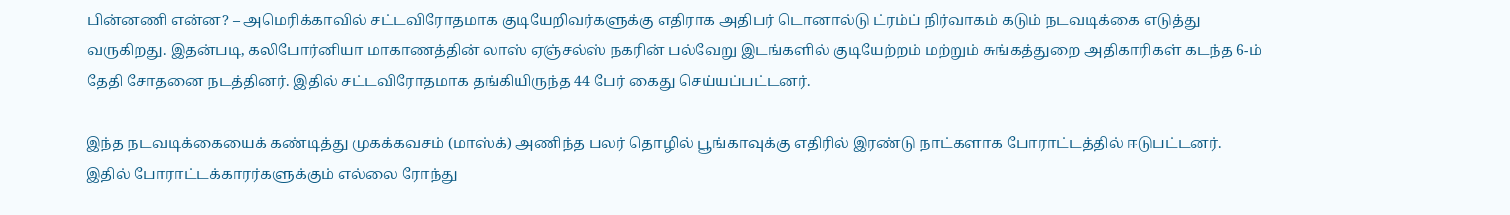பின்னணி என்ன? – அமெரிக்காவில் சட்டவிரோதமாக குடியேறிவர்களுக்கு எதிராக அதிபர் டொனால்டு ட்ரம்ப் நிர்வாகம் கடும் நடவடிக்கை எடுத்து வருகிறது. இதன்படி, கலிபோர்னியா மாகாணத்தின் லாஸ் ஏஞ்சல்ஸ் நகரின் பல்வேறு இடங்களில் குடியேற்றம் மற்றும் சுங்கத்துறை அதிகாரிகள் கடந்த 6-ம் தேதி சோதனை நடத்தினர். இதில் சட்டவிரோதமாக தங்கியிருந்த 44 பேர் கைது செய்யப்பட்டனர்.

இந்த நடவடிக்கையைக் கண்டித்து முகக்கவசம் (மாஸ்க்) அணிந்த பலர் தொழில் பூங்காவுக்கு எதிரில் இரண்டு நாட்களாக போராட்டத்தில் ஈடுபட்டனர். இதில் போராட்டக்காரர்களுக்கும் எல்லை ரோந்து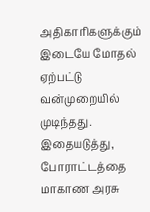அதிகாரிகளுக்கும் இடையே மோதல் ஏற்பட்டு வன்முறையில் முடிந்தது. இதையடுத்து, போராட்டத்தை மாகாண அரசு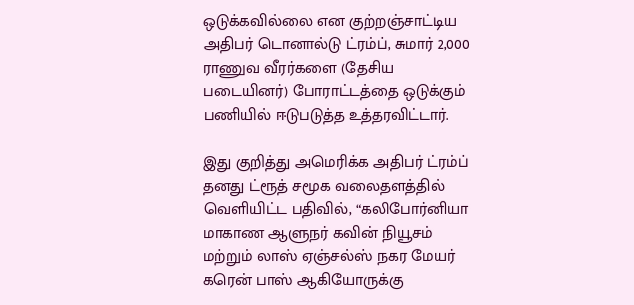ஒடுக்கவில்லை என குற்றஞ்சாட்டிய அதிபர் டொனால்டு ட்ரம்ப், சுமார் 2,000 ராணுவ வீரர்களை (தேசிய படையினர்) போராட்டத்தை ஒடுக்கும் பணியில் ஈடுபடுத்த உத்தரவிட்டார்.

இது குறித்து அமெரிக்க அதிபர் ட்ரம்ப் தனது ட்ரூத் சமூக வலைதளத்தில் வெளியிட்ட பதிவில், “கலிபோர்னியா மாகாண ஆளுநர் கவின் நியூசம் மற்றும் லாஸ் ஏஞ்சல்ஸ் நகர மேயர் கரென் பாஸ் ஆகியோருக்கு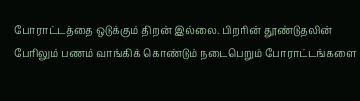போராட்டத்தை ஒடுக்கும் திறன் இல்லை. பிறரின் தூண்டுதலின் பேரிலும் பணம் வாங்கிக் கொண்டும் நடைபெறும் போராட்டங்களை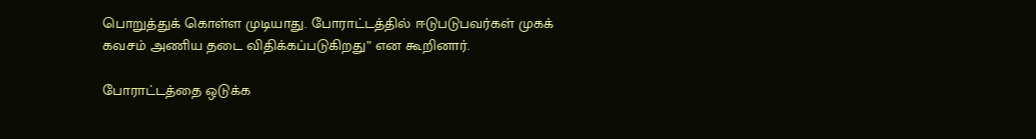பொறுத்துக் கொள்ள முடியாது. போராட்டத்தில் ஈடுபடுபவர்கள் முகக் கவசம் அணிய தடை விதிக்கப்படுகிறது” என கூறினார்.

போராட்டத்தை ஒடுக்க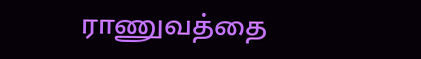ராணுவத்தை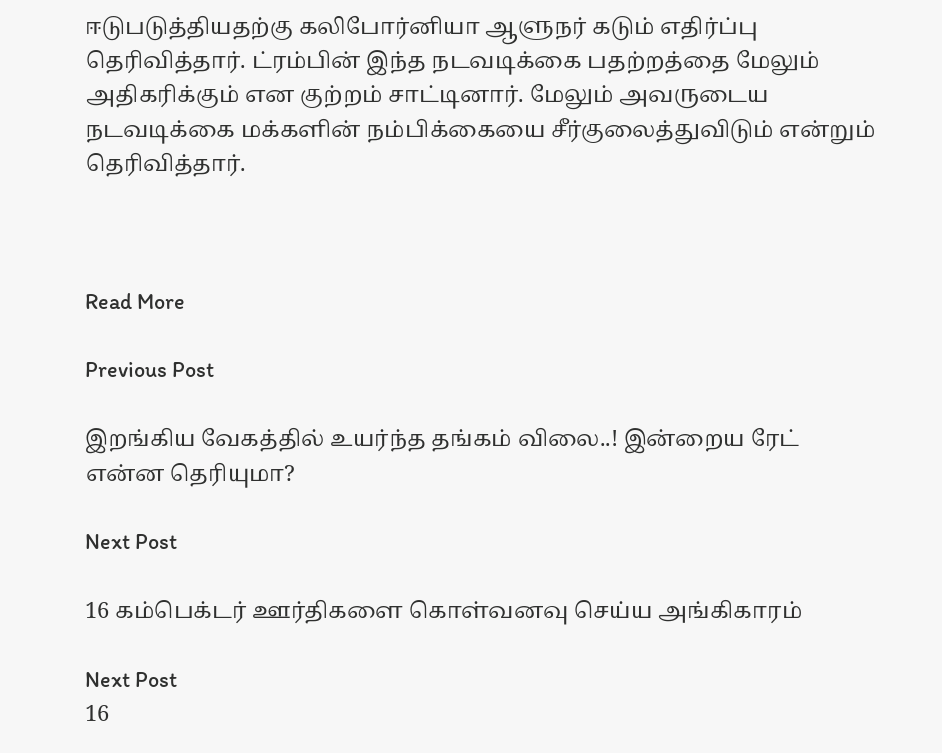ஈடுபடுத்தியதற்கு கலிபோர்னியா ஆளுநர் கடும் எதிர்ப்பு தெரிவித்தார். ட்ரம்பின் இந்த நடவடிக்கை பதற்றத்தை மேலும் அதிகரிக்கும் என குற்றம் சாட்டினார். மேலும் அவருடைய நடவடிக்கை மக்களின் நம்பிக்கையை சீர்குலைத்துவிடும் என்றும் தெரிவித்தார்.



Read More

Previous Post

இறங்கிய வேகத்தில் உயர்ந்த தங்கம் விலை..! இன்றைய ரேட் என்ன தெரியுமா?

Next Post

16 கம்பெக்டர் ஊர்திகளை கொள்வனவு செய்ய அங்கிகாரம்

Next Post
16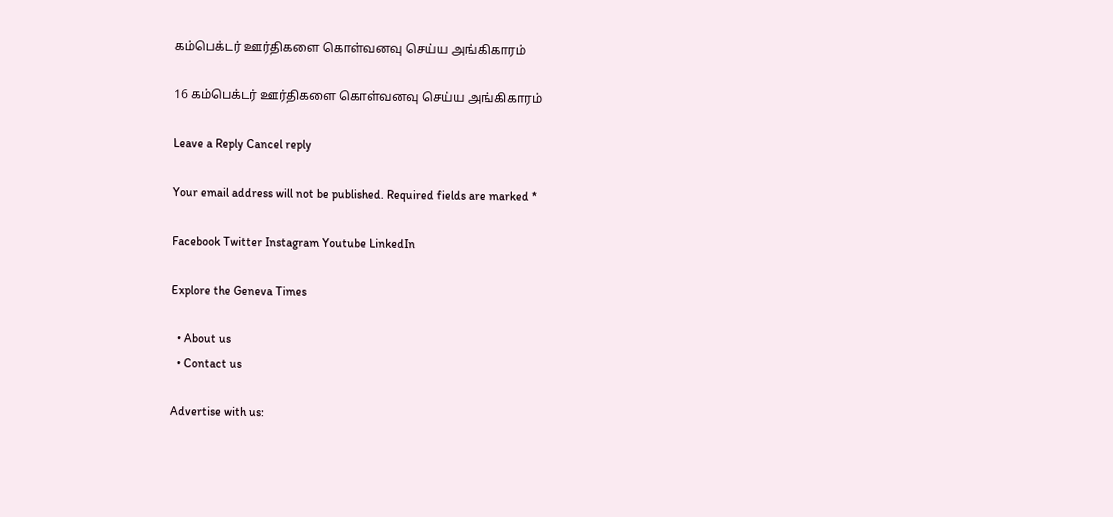கம்பெக்டர் ஊர்திகளை கொள்வனவு செய்ய அங்கிகாரம்

16 கம்பெக்டர் ஊர்திகளை கொள்வனவு செய்ய அங்கிகாரம்

Leave a Reply Cancel reply

Your email address will not be published. Required fields are marked *

Facebook Twitter Instagram Youtube LinkedIn

Explore the Geneva Times

  • About us
  • Contact us

Advertise with us: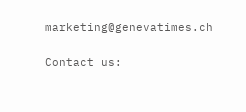marketing@genevatimes.ch

Contact us: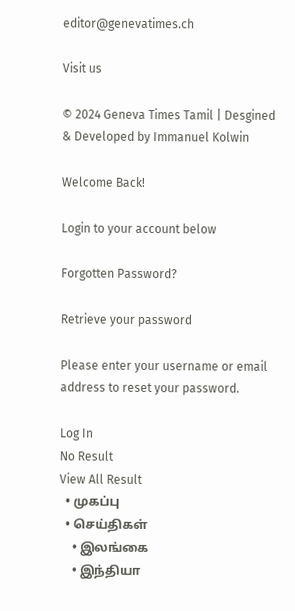editor@genevatimes.ch

Visit us

© 2024 Geneva Times Tamil | Desgined & Developed by Immanuel Kolwin

Welcome Back!

Login to your account below

Forgotten Password?

Retrieve your password

Please enter your username or email address to reset your password.

Log In
No Result
View All Result
  • முகப்பு
  • செய்திகள்
    • இலங்கை
    • இந்தியா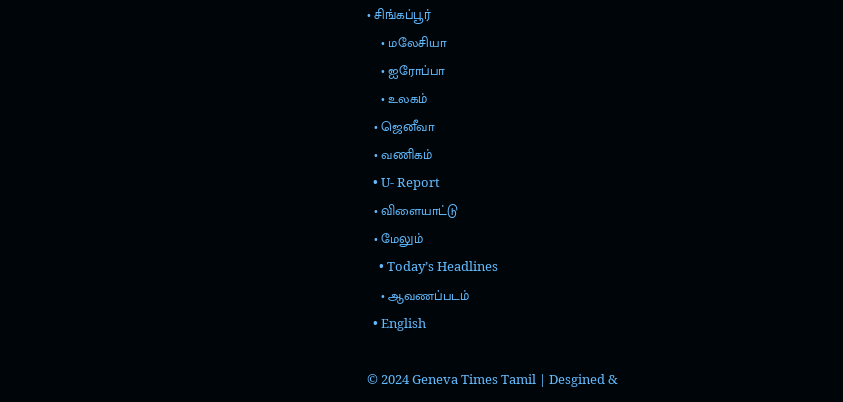• சிங்கப்பூர்
    • மலேசியா
    • ஐரோப்பா
    • உலகம்
  • ஜெனீவா
  • வணிகம்
  • U- Report
  • விளையாட்டு
  • மேலும்
    • Today’s Headlines
    • ஆவணப்படம்
  • English

© 2024 Geneva Times Tamil | Desgined &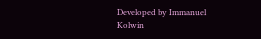Developed by Immanuel Kolwin